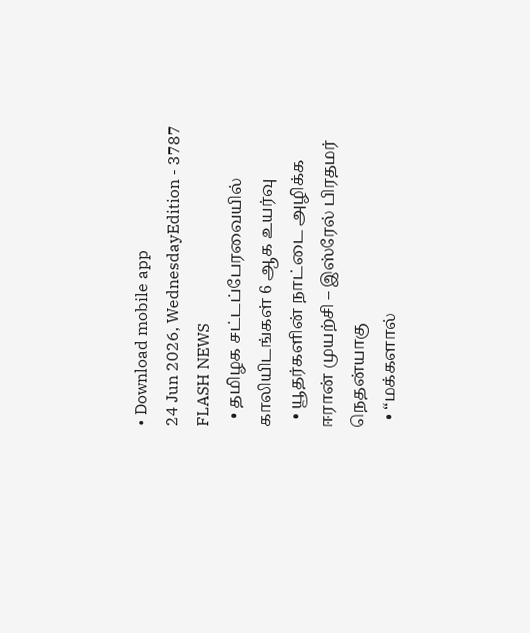• Download mobile app
24 Jun 2026, WednesdayEdition - 3787
FLASH NEWS
  • தமிழக சட்டப்பேரவையில் காலியிடங்கள் 6 ஆக உயர்வு
  • யூதர்களின் நாட்டை அழிக்க ஈரான் முயற்சி – இஸ்ரேல் பிரதமர் நெதன்யாகு
  • “மக்களால்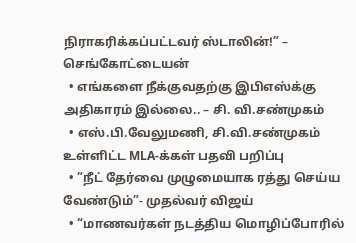நிராகரிக்கப்பட்டவர் ஸ்டாலின்!” – செங்கோட்டையன்
  • எங்களை நீக்குவதற்கு இபிஎஸ்க்கு அதிகாரம் இல்லை.. – சி. வி.சண்முகம்
  • எஸ்.பி.வேலுமணி, சி.வி.சண்முகம் உள்ளிட்ட MLA-க்கள் பதவி பறிப்பு
  • ”நீட் தேர்வை முழுமையாக ரத்து செய்ய வேண்டும்”- முதல்வர் விஜய்
  • “மாணவர்கள் நடத்திய மொழிப்போரில்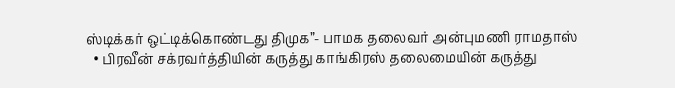ஸ்டிக்கர் ஒட்டிக்கொண்டது திமுக”- பாமக தலைவர் அன்புமணி ராமதாஸ்
  • பிரவீன் சக்ரவர்த்தியின் கருத்து காங்கிரஸ் தலைமையின் கருத்து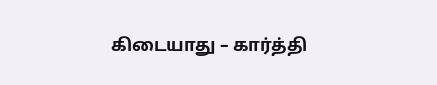கிடையாது – கார்த்தி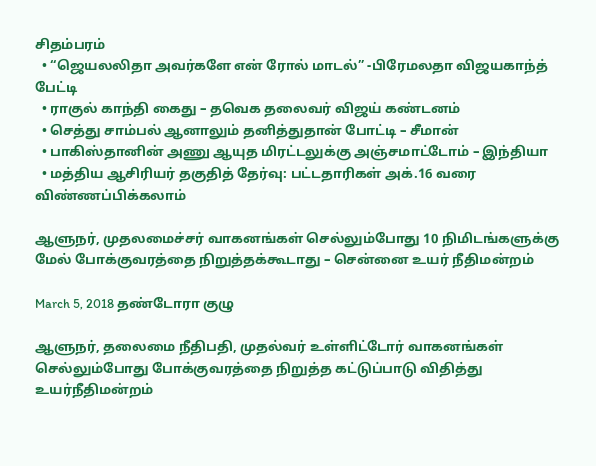சிதம்பரம்
  • “ஜெயலலிதா அவர்களே என் ரோல் மாடல்” -பிரேமலதா விஜயகாந்த் பேட்டி
  • ராகுல் காந்தி கைது – தவெக தலைவர் விஜய் கண்டனம்
  • செத்து சாம்பல் ஆனாலும் தனித்துதான் போட்டி – சீமான்
  • பாகிஸ்தானின் அணு ஆயுத மிரட்டலுக்கு அஞ்சமாட்டோம் – இந்தியா
  • மத்திய ஆசிரியர் தகுதித் தேர்வு: பட்டதாரிகள் அக்.16 வரை விண்ணப்பிக்கலாம்

ஆளுநர், முதலமைச்சர் வாகனங்கள் செல்லும்போது 10 நிமிடங்களுக்கு மேல் போக்குவரத்தை நிறுத்தக்கூடாது – சென்னை உயர் நீதிமன்றம்

March 5, 2018 தண்டோரா குழு

ஆளுநர், தலைமை நீதிபதி, முதல்வர் உள்ளிட்டோர் வாகனங்கள் செல்லும்போது போக்குவரத்தை நிறுத்த கட்டுப்பாடு விதித்து உயர்நீதிமன்றம்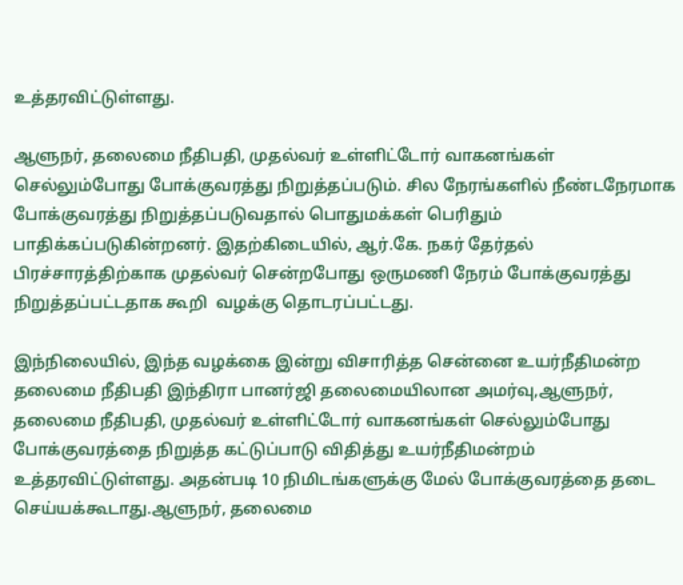உத்தரவிட்டுள்ளது.

ஆளுநர், தலைமை நீதிபதி, முதல்வர் உள்ளிட்டோர் வாகனங்கள் செல்லும்போது போக்குவரத்து நிறுத்தப்படும். சில நேரங்களில் நீண்டநேரமாக போக்குவரத்து நிறுத்தப்படுவதால் பொதுமக்கள் பெரிதும் பாதிக்கப்படுகின்றனர். இதற்கிடையில், ஆர்.கே. நகர் தேர்தல் பிரச்சாரத்திற்காக முதல்வர் சென்றபோது ஒருமணி நேரம் போக்குவரத்து நிறுத்தப்பட்டதாக கூறி  வழக்கு தொடரப்பட்டது.

இந்நிலையில், இந்த வழக்கை இன்று விசாரித்த சென்னை உயர்நீதிமன்ற தலைமை நீதிபதி இந்திரா பானர்ஜி தலைமையிலான அமர்வு,ஆளுநர், தலைமை நீதிபதி, முதல்வர் உள்ளிட்டோர் வாகனங்கள் செல்லும்போது போக்குவரத்தை நிறுத்த கட்டுப்பாடு விதித்து உயர்நீதிமன்றம் உத்தரவிட்டுள்ளது. அதன்படி 10 நிமிடங்களுக்கு மேல் போக்குவரத்தை தடை செய்யக்கூடாது.ஆளுநர், தலைமை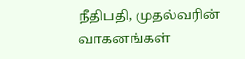நீதிபதி, முதல்வரின் வாகனங்கள்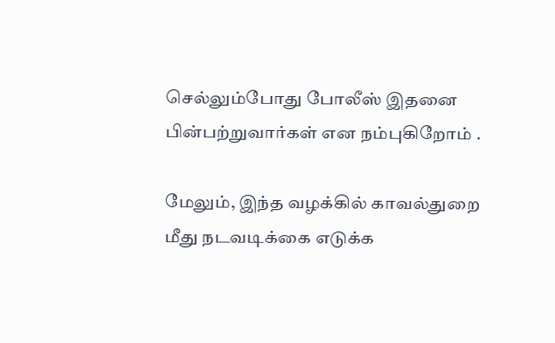செல்லும்போது போலீஸ் இதனை பின்பற்றுவார்கள் என நம்புகிறோம் .

மேலும், இந்த வழக்கில் காவல்துறை மீது நடவடிக்கை எடுக்க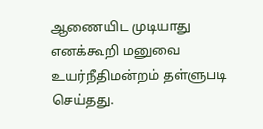ஆணையிட முடியாது எனக்கூறி மனுவை உயர்நீதிமன்றம் தள்ளுபடி செய்தது.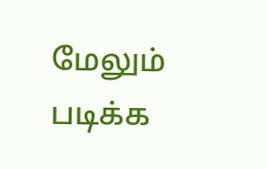மேலும் படிக்க